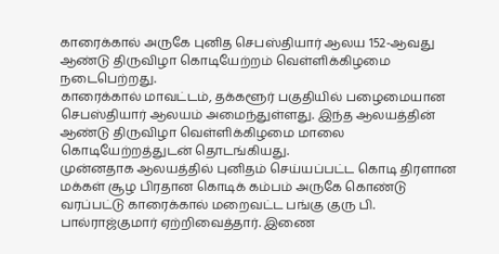காரைக்கால் அருகே புனித செபஸ்தியார் ஆலய 152-ஆவது ஆண்டு திருவிழா கொடியேற்றம் வெள்ளிக்கிழமை நடைபெற்றது.
காரைக்கால் மாவட்டம், தக்களூர் பகுதியில் பழைமையான செபஸ்தியார் ஆலயம் அமைந்துள்ளது. இந்த ஆலயத்தின் ஆண்டு திருவிழா வெள்ளிக்கிழமை மாலை கொடியேற்றத்துடன் தொடங்கியது.
முன்னதாக ஆலயத்தில் புனிதம் செய்யப்பட்ட கொடி திரளான மக்கள் சூழ பிரதான கொடிக் கம்பம் அருகே கொண்டு வரப்பட்டு காரைக்கால் மறைவட்ட பங்கு குரு பி. பால்ராஜ்குமார் ஏற்றிவைத்தார். இணை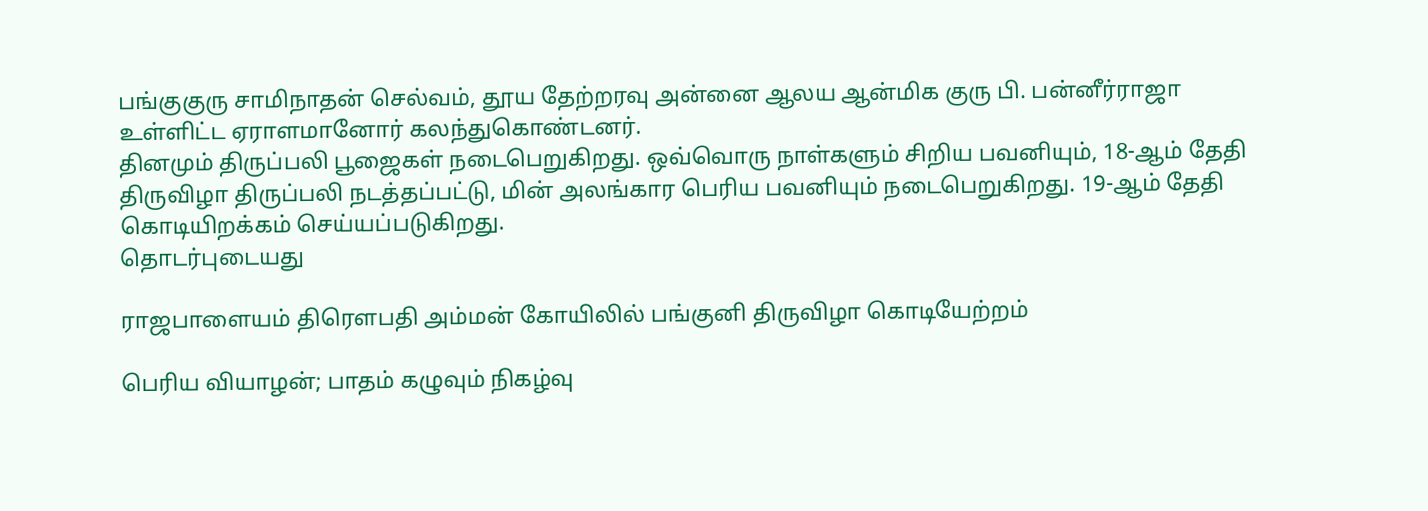பங்குகுரு சாமிநாதன் செல்வம், தூய தேற்றரவு அன்னை ஆலய ஆன்மிக குரு பி. பன்னீர்ராஜா உள்ளிட்ட ஏராளமானோர் கலந்துகொண்டனர்.
தினமும் திருப்பலி பூஜைகள் நடைபெறுகிறது. ஒவ்வொரு நாள்களும் சிறிய பவனியும், 18-ஆம் தேதி திருவிழா திருப்பலி நடத்தப்பட்டு, மின் அலங்கார பெரிய பவனியும் நடைபெறுகிறது. 19-ஆம் தேதி கொடியிறக்கம் செய்யப்படுகிறது.
தொடர்புடையது

ராஜபாளையம் திரௌபதி அம்மன் கோயிலில் பங்குனி திருவிழா கொடியேற்றம்

பெரிய வியாழன்; பாதம் கழுவும் நிகழ்வு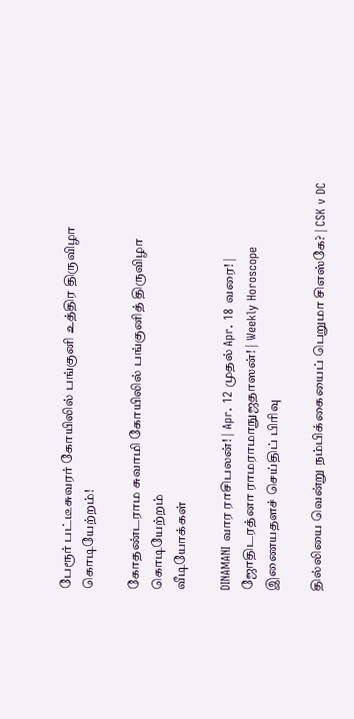பேரூர் பட்டீசுவரர் கோயிலில் பங்குனி உத்திர திருவிழா கொடியேற்றம்!

கோதண்டராம சுவாமி கோயிலில் பங்குனித் திருவிழா கொடியேற்றம்
வீடியோக்கள்

DINAMANI வார ராசிபலன்! | Apr. 12 முதல் Apr. 18 வரை! | ஜோதிடரத்னா ராமராமாநுஜதாஸன்! | Weekly Horoscope
இணையதளச் செய்திப் பிரிவு

தில்லியை வென்று நம்பிக்கையைப் பெறுமா சிஎஸ்கே? | CSK v DC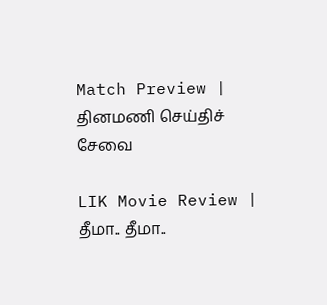Match Preview |
தினமணி செய்திச் சேவை

LIK Movie Review | தீமா.. தீமா..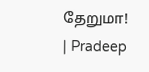தேறுமா! | Pradeep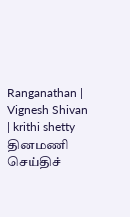Ranganathan | Vignesh Shivan | krithi shetty
தினமணி செய்திச்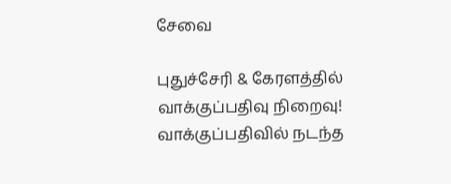சேவை

புதுச்சேரி & கேரளத்தில் வாக்குப்பதிவு நிறைவு! வாக்குப்பதிவில் நடந்த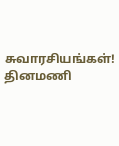சுவாரசியங்கள்!
தினமணி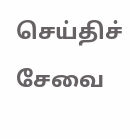செய்திச் சேவை